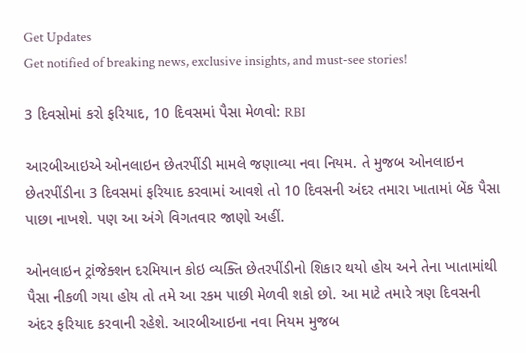Get Updates
Get notified of breaking news, exclusive insights, and must-see stories!

3 દિવસોમાં કરો ફરિયાદ, 10 દિવસમાં પૈસા મેળવો: RBI

આરબીઆઇએ ઓનલાઇન છેતરપીંડી મામલે જણાવ્યા નવા નિયમ. તે મુજબ ઓનલાઇન છેતરપીંડીના 3 દિવસમાં ફરિયાદ કરવામાં આવશે તો 10 દિવસની અંદર તમારા ખાતામાં બેંક પૈસા પાછા નાખશે. પણ આ અંગે વિગતવાર જાણો અહીં.

ઓનલાઇન ટ્રાંજેક્શન દરમિયાન કોઇ વ્યક્તિ છેતરપીંડીનો શિકાર થયો હોય અને તેના ખાતામાંથી પૈસા નીકળી ગયા હોય તો તમે આ રકમ પાછી મેળવી શકો છો. આ માટે તમારે ત્રણ દિવસની અંદર ફરિયાદ કરવાની રહેશે. આરબીઆઇના નવા નિયમ મુજબ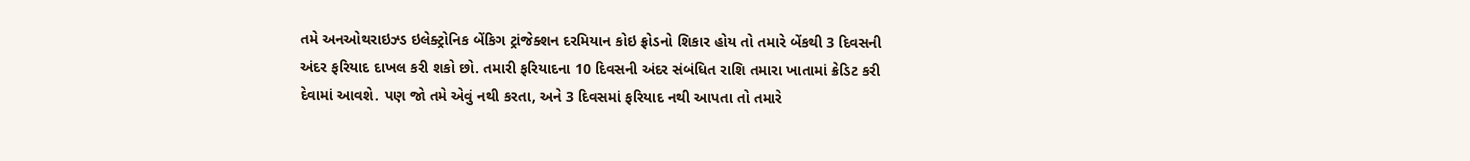તમે અનઓથરાઇઝ્ડ ઇલેક્ટ્રોનિક બેંકિગ ટ્રાંજેક્શન દરમિયાન કોઇ ફ્રોડનો શિકાર હોય તો તમારે બેંકથી 3 દિવસની અંદર ફરિયાદ દાખલ કરી શકો છો. તમારી ફરિયાદના 10 દિવસની અંદર સંબંધિત રાશિ તમારા ખાતામાં ક્રેડિટ કરી દેવામાં આવશે. પણ જો તમે એવું નથી કરતા, અને 3 દિવસમાં ફરિયાદ નથી આપતા તો તમારે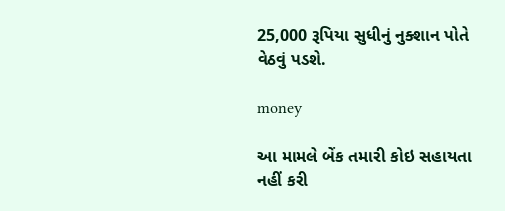25,000 રૂપિયા સુધીનું નુક્શાન પોતે વેઠવું પડશે.

money

આ મામલે બેંક તમારી કોઇ સહાયતા નહીં કરી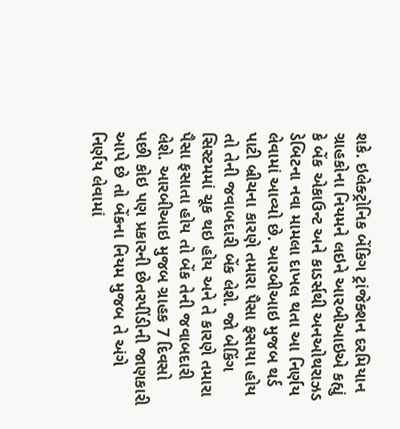શકે. ઇલેક્ટ્રોનિક બેંકિગ ટ્રાંજેક્શન દરમિયાન ગ્રાહકોના નિયમને લઇને આરબીઆઇએ કહ્યું કે બેંક એકાઉન્ટ અને કાડર્સથી અનઓથરાઝડ ડેબિટના નવા મામલા દાખલ થતા આ નિર્ણય લેવામાં આવ્યો છે. આરબીઆઇ મુજબ થર્ડ પાટી બ્રીચના કારણે તમારા પૈસા ફસાયા હોય તો તેની જવાબદારી બેંક લેશે. જો બેકિંગ સિસ્ટમમાં ચૂક થઇ હોય અને તે કારણે તમારા પૈસા ફસાતા હોય તો બેંક તેની જવાબદારી લેશે. આરબીઆઇ મુજબ ગ્રાહક 7 દિવસો પછી કોઇ પણ પ્રકારની છેતરપીંડીની જાણકારી આપે છે તો બેંકના નિયમ મુજબ તે અંગે નિર્ણય લેવામાં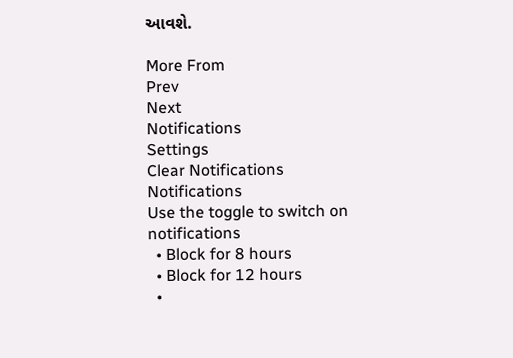આવશે.

More From
Prev
Next
Notifications
Settings
Clear Notifications
Notifications
Use the toggle to switch on notifications
  • Block for 8 hours
  • Block for 12 hours
  •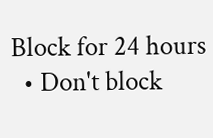Block for 24 hours
  • Don't block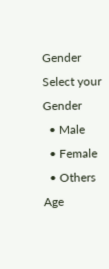Gender
Select your Gender
  • Male
  • Female
  • Others
Age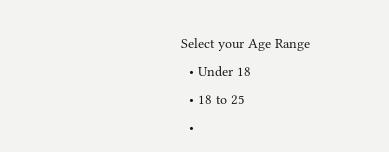Select your Age Range
  • Under 18
  • 18 to 25
  •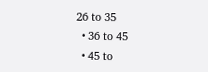26 to 35
  • 36 to 45
  • 45 to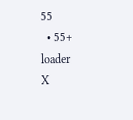55
  • 55+
loader
X